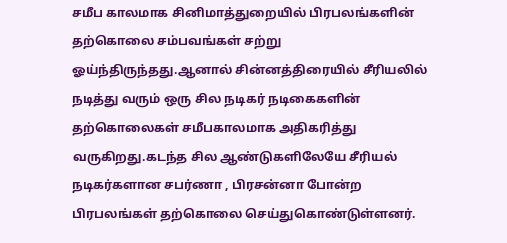சமீப காலமாக சினிமாத்துறையில் பிரபலங்களின் தற்கொலை சம்பவங்கள் சற்று ஓய்ந்திருந்தது.ஆனால் சின்னத்திரையில் சீரியலில் நடித்து வரும் ஒரு சில நடிகர் நடிகைகளின் தற்கொலைகள் சமீபகாலமாக அதிகரித்து வருகிறது.கடந்த சில ஆண்டுகளிலேயே சீரியல் நடிகர்களான சபர்ணா , பிரசன்னா போன்ற பிரபலங்கள் தற்கொலை செய்துகொண்டுள்ளனர்.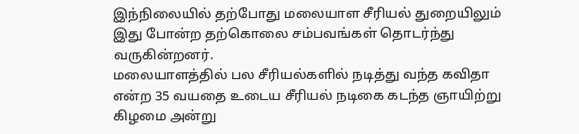இந்நிலையில் தற்போது மலையாள சீரியல் துறையிலும் இது போன்ற தற்கொலை சம்பவங்கள் தொடர்ந்து வருகின்றனர்.
மலையாளத்தில் பல சீரியல்களில் நடித்து வந்த கவிதா என்ற 35 வயதை உடைய சீரியல் நடிகை கடந்த ஞாயிற்று கிழமை அன்று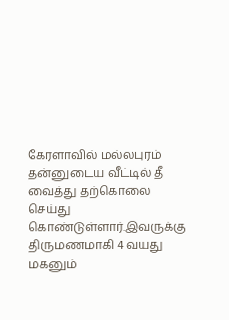கேரளாவில் மல்லபுரம் தன்னுடைய வீட்டில் தீ வைத்து தற்கொலை செய்து கொண்டுள்ளார்.இவருக்கு திருமணமாகி 4 வயது மகனும்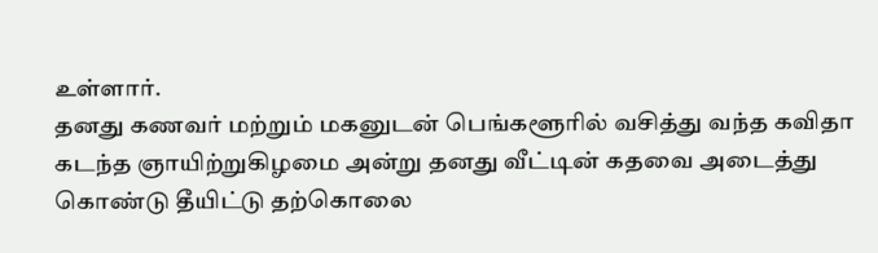உள்ளார்.
தனது கணவர் மற்றும் மகனுடன் பெங்களூரில் வசித்து வந்த கவிதா கடந்த ஞாயிற்றுகிழமை அன்று தனது வீட்டின் கதவை அடைத்து கொண்டு தீயிட்டு தற்கொலை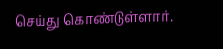செய்து கொண்டுள்ளார்.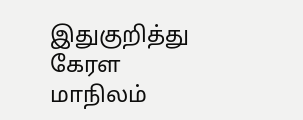இதுகுறித்து கேரள மாநிலம்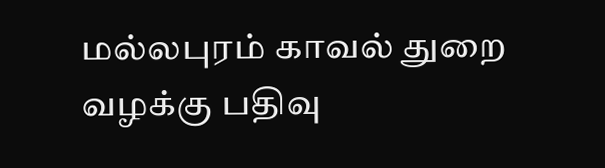மல்லபுரம் காவல் துறை வழக்கு பதிவு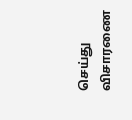செய்து விசாரணை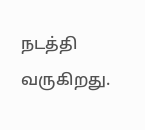நடத்தி வருகிறது.